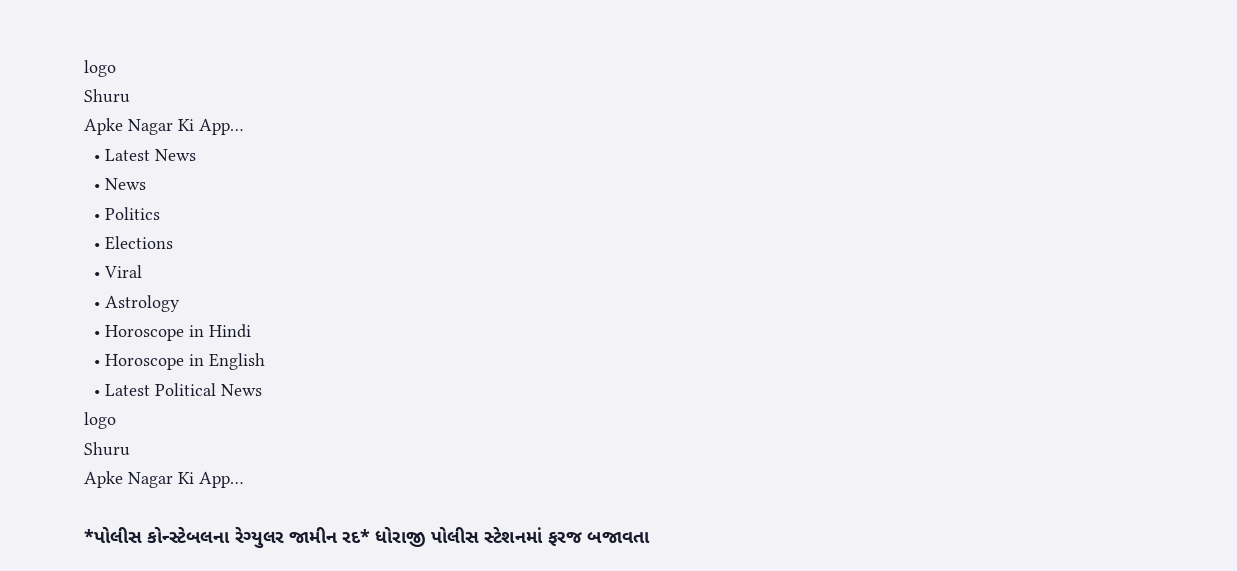logo
Shuru
Apke Nagar Ki App…
  • Latest News
  • News
  • Politics
  • Elections
  • Viral
  • Astrology
  • Horoscope in Hindi
  • Horoscope in English
  • Latest Political News
logo
Shuru
Apke Nagar Ki App…

*પોલીસ કોન્સ્ટેબલના રેગ્યુલર જામીન રદ* ધોરાજી પોલીસ સ્ટેશનમાં ફરજ બજાવતા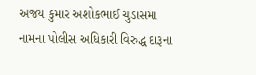અજય કુમાર અશોકભાઈ ચુડાસમા નામના પોલીસ અધિકારી વિરુદ્ધ દારૂના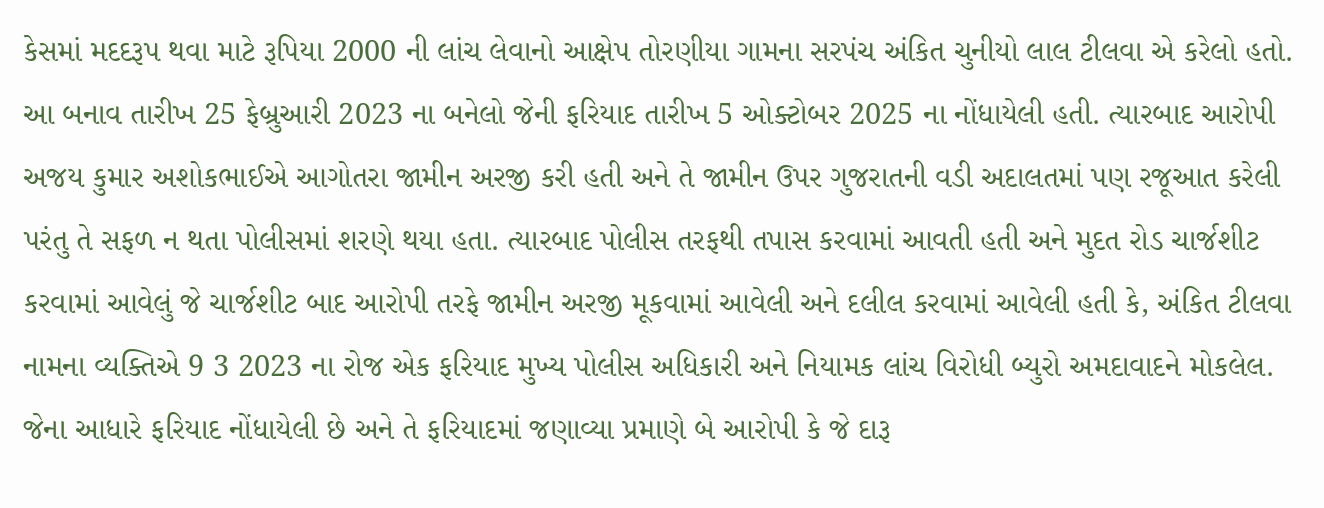કેસમાં મદદરૂપ થવા માટે રૂપિયા 2000 ની લાંચ લેવાનો આક્ષેપ તોરણીયા ગામના સરપંચ અંકિત ચુનીયો લાલ ટીલવા એ કરેલો હતો. આ બનાવ તારીખ 25 ફેબ્રુઆરી 2023 ના બનેલો જેની ફરિયાદ તારીખ 5 ઓક્ટોબર 2025 ના નોંધાયેલી હતી. ત્યારબાદ આરોપી અજય કુમાર અશોકભાઈએ આગોતરા જામીન અરજી કરી હતી અને તે જામીન ઉપર ગુજરાતની વડી અદાલતમાં પણ રજૂઆત કરેલી પરંતુ તે સફળ ન થતા પોલીસમાં શરણે થયા હતા. ત્યારબાદ પોલીસ તરફથી તપાસ કરવામાં આવતી હતી અને મુદત રોડ ચાર્જશીટ કરવામાં આવેલું જે ચાર્જશીટ બાદ આરોપી તરફે જામીન અરજી મૂકવામાં આવેલી અને દલીલ કરવામાં આવેલી હતી કે, અંકિત ટીલવા નામના વ્યક્તિએ 9 3 2023 ના રોજ એક ફરિયાદ મુખ્ય પોલીસ અધિકારી અને નિયામક લાંચ વિરોધી બ્યુરો અમદાવાદને મોકલેલ. જેના આધારે ફરિયાદ નોંધાયેલી છે અને તે ફરિયાદમાં જણાવ્યા પ્રમાણે બે આરોપી કે જે દારૂ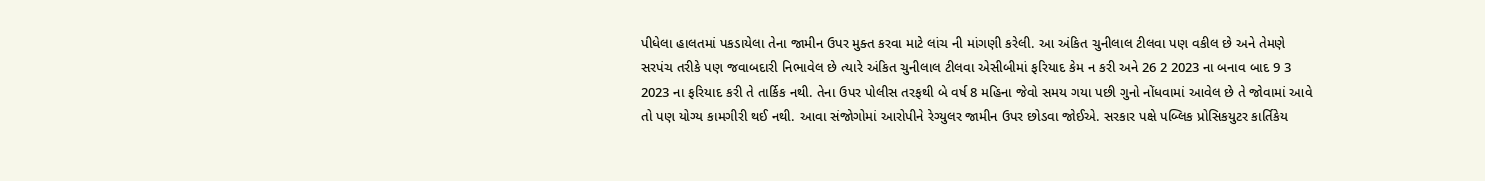પીધેલા હાલતમાં પકડાયેલા તેના જામીન ઉપર મુક્ત કરવા માટે લાંચ ની માંગણી કરેલી. આ અંકિત ચુનીલાલ ટીલવા પણ વકીલ છે અને તેમણે સરપંચ તરીકે પણ જવાબદારી નિભાવેલ છે ત્યારે અંકિત ચુનીલાલ ટીલવા એસીબીમાં ફરિયાદ કેમ ન કરી અને 26 2 2023 ના બનાવ બાદ 9 3 2023 ના ફરિયાદ કરી તે તાર્કિક નથી. તેના ઉપર પોલીસ તરફથી બે વર્ષ 8 મહિના જેવો સમય ગયા પછી ગુનો નોંધવામાં આવેલ છે તે જોવામાં આવે તો પણ યોગ્ય કામગીરી થઈ નથી. આવા સંજોગોમાં આરોપીને રેગ્યુલર જામીન ઉપર છોડવા જોઈએ. સરકાર પક્ષે પબ્લિક પ્રોસિકયુટર કાર્તિકેય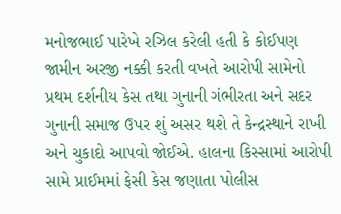મનોજભાઈ પારેખે રઝિલ કરેલી હતી કે કોઈપણ જામીન અરજી નક્કી કરતી વખતે આરોપી સામેનો પ્રથમ દર્શનીય કેસ તથા ગુનાની ગંભીરતા અને સદર ગુનાની સમાજ ઉપર શું અસર થશે તે કેન્દ્રસ્થાને રાખી અને ચુકાદો આપવો જોઈએ. હાલના કિસ્સામાં આરોપી સામે પ્રાઈમમાં ફેસી કેસ જણાતા પોલીસ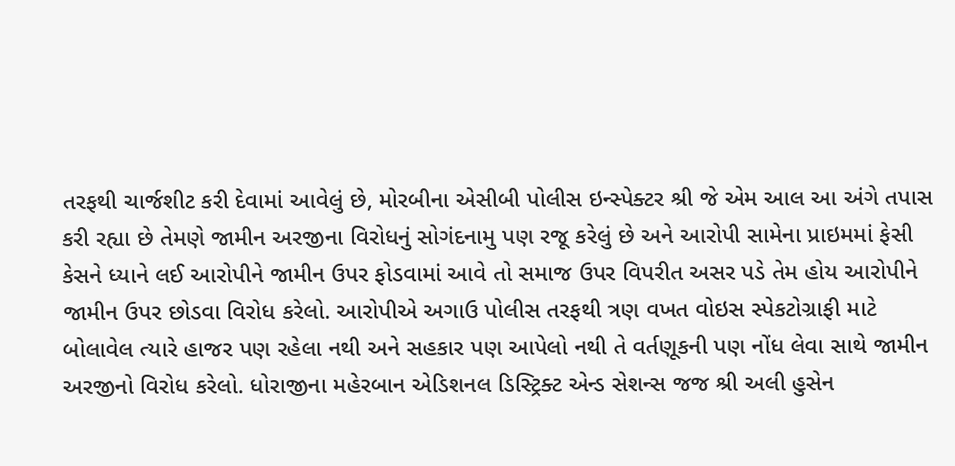તરફથી ચાર્જશીટ કરી દેવામાં આવેલું છે, મોરબીના એસીબી પોલીસ ઇન્સ્પેક્ટર શ્રી જે એમ આલ આ અંગે તપાસ કરી રહ્યા છે તેમણે જામીન અરજીના વિરોધનું સોગંદનામુ પણ રજૂ કરેલું છે અને આરોપી સામેના પ્રાઇમમાં ફેસી કેસને ધ્યાને લઈ આરોપીને જામીન ઉપર ફોડવામાં આવે તો સમાજ ઉપર વિપરીત અસર પડે તેમ હોય આરોપીને જામીન ઉપર છોડવા વિરોધ કરેલો. આરોપીએ અગાઉ પોલીસ તરફથી ત્રણ વખત વોઇસ સ્પેકટોગ્રાફી માટે બોલાવેલ ત્યારે હાજર પણ રહેલા નથી અને સહકાર પણ આપેલો નથી તે વર્તણૂકની પણ નોંધ લેવા સાથે જામીન અરજીનો વિરોધ કરેલો. ધોરાજીના મહેરબાન એડિશનલ ડિસ્ટ્રિક્ટ એન્ડ સેશન્સ જજ શ્રી અલી હુસેન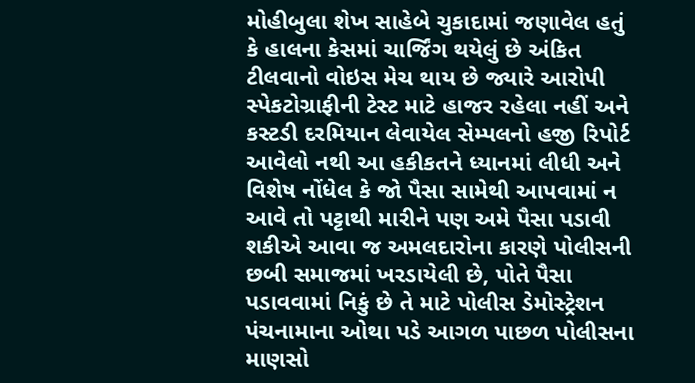મોહીબુલા શેખ સાહેબે ચુકાદામાં જણાવેલ હતું કે હાલના કેસમાં ચાર્જિંગ થયેલું છે અંકિત ટીલવાનો વોઇસ મેચ થાય છે જ્યારે આરોપી સ્પેકટોગ્રાફીની ટેસ્ટ માટે હાજર રહેલા નહીં અને કસ્ટડી દરમિયાન લેવાયેલ સેમ્પલનો હજી રિપોર્ટ આવેલો નથી આ હકીકતને ધ્યાનમાં લીધી અને વિશેષ નોંધેલ કે જો પૈસા સામેથી આપવામાં ન આવે તો પટ્ટાથી મારીને પણ અમે પૈસા પડાવી શકીએ આવા જ અમલદારોના કારણે પોલીસની છબી સમાજમાં ખરડાયેલી છે, પોતે પૈસા પડાવવામાં નિકું છે તે માટે પોલીસ ડેમોસ્ટ્રેશન પંચનામાના ઓથા પડે આગળ પાછળ પોલીસના માણસો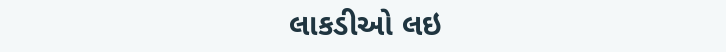લાકડીઓ લઇ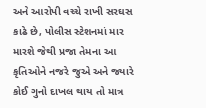અને આરોપી વચ્ચે રાખી સરઘસ કાઢે છે, પોલીસ સ્ટેશનમાં માર મારશે જેથી પ્રજા તેમના આ કૃતિઓને નજરે જુએ અને જ્યારે કોઈ ગુનો દાખલ થાય તો માત્ર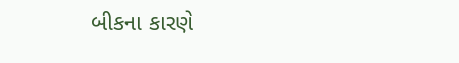બીકના કારણે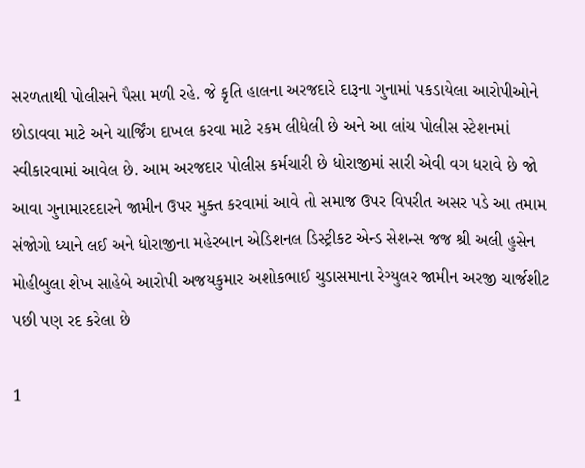સરળતાથી પોલીસને પૈસા મળી રહે. જે કૃતિ હાલના અરજદારે દારૂના ગુનામાં પકડાયેલા આરોપીઓને છોડાવવા માટે અને ચાર્જિંગ દાખલ કરવા માટે રકમ લીધેલી છે અને આ લાંચ પોલીસ સ્ટેશનમાં સ્વીકારવામાં આવેલ છે. આમ અરજદાર પોલીસ કર્મચારી છે ધોરાજીમાં સારી એવી વગ ધરાવે છે જો આવા ગુનામારદદારને જામીન ઉપર મુક્ત કરવામાં આવે તો સમાજ ઉપર વિપરીત અસર પડે આ તમામ સંજોગો ધ્યાને લઈ અને ધોરાજીના મહેરબાન એડિશનલ ડિસ્ટ્રીકટ એન્ડ સેશન્સ જજ શ્રી અલી હુસેન મોહીબુલા શેખ સાહેબે આરોપી અજયકુમાર અશોકભાઈ ચુડાસમાના રેગ્યુલર જામીન અરજી ચાર્જશીટ પછી પણ રદ કરેલા છે

1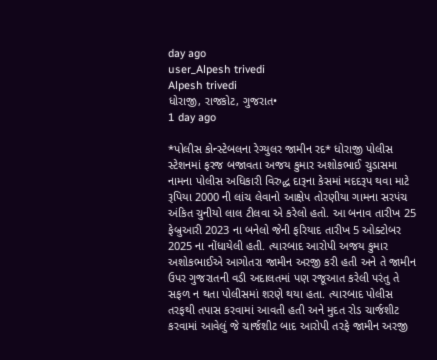day ago
user_Alpesh trivedi
Alpesh trivedi
ધોરાજી, રાજકોટ, ગુજરાત•
1 day ago

*પોલીસ કોન્સ્ટેબલના રેગ્યુલર જામીન રદ* ધોરાજી પોલીસ સ્ટેશનમાં ફરજ બજાવતા અજય કુમાર અશોકભાઈ ચુડાસમા નામના પોલીસ અધિકારી વિરુદ્ધ દારૂના કેસમાં મદદરૂપ થવા માટે રૂપિયા 2000 ની લાંચ લેવાનો આક્ષેપ તોરણીયા ગામના સરપંચ અંકિત ચુનીયો લાલ ટીલવા એ કરેલો હતો. આ બનાવ તારીખ 25 ફેબ્રુઆરી 2023 ના બનેલો જેની ફરિયાદ તારીખ 5 ઓક્ટોબર 2025 ના નોંધાયેલી હતી. ત્યારબાદ આરોપી અજય કુમાર અશોકભાઈએ આગોતરા જામીન અરજી કરી હતી અને તે જામીન ઉપર ગુજરાતની વડી અદાલતમાં પણ રજૂઆત કરેલી પરંતુ તે સફળ ન થતા પોલીસમાં શરણે થયા હતા. ત્યારબાદ પોલીસ તરફથી તપાસ કરવામાં આવતી હતી અને મુદત રોડ ચાર્જશીટ કરવામાં આવેલું જે ચાર્જશીટ બાદ આરોપી તરફે જામીન અરજી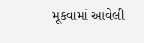મૂકવામાં આવેલી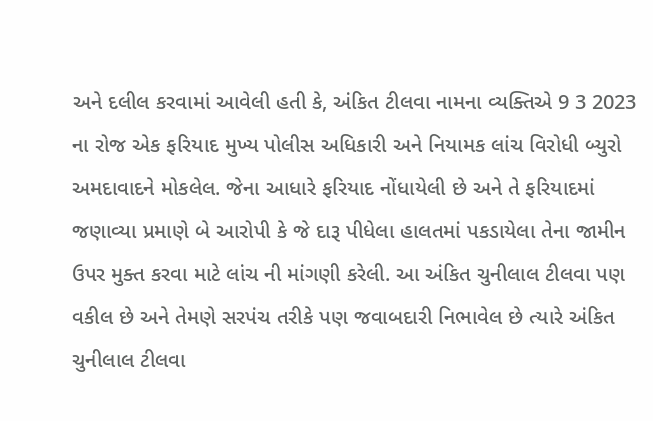અને દલીલ કરવામાં આવેલી હતી કે, અંકિત ટીલવા નામના વ્યક્તિએ 9 3 2023 ના રોજ એક ફરિયાદ મુખ્ય પોલીસ અધિકારી અને નિયામક લાંચ વિરોધી બ્યુરો અમદાવાદને મોકલેલ. જેના આધારે ફરિયાદ નોંધાયેલી છે અને તે ફરિયાદમાં જણાવ્યા પ્રમાણે બે આરોપી કે જે દારૂ પીધેલા હાલતમાં પકડાયેલા તેના જામીન ઉપર મુક્ત કરવા માટે લાંચ ની માંગણી કરેલી. આ અંકિત ચુનીલાલ ટીલવા પણ વકીલ છે અને તેમણે સરપંચ તરીકે પણ જવાબદારી નિભાવેલ છે ત્યારે અંકિત ચુનીલાલ ટીલવા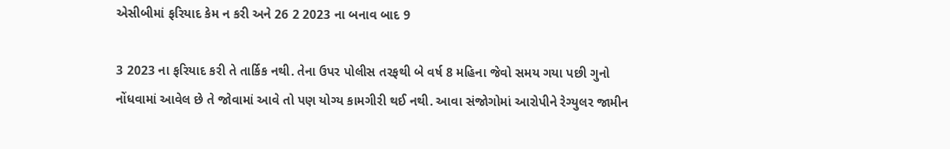એસીબીમાં ફરિયાદ કેમ ન કરી અને 26 2 2023 ના બનાવ બાદ 9

3 2023 ના ફરિયાદ કરી તે તાર્કિક નથી. તેના ઉપર પોલીસ તરફથી બે વર્ષ 8 મહિના જેવો સમય ગયા પછી ગુનો નોંધવામાં આવેલ છે તે જોવામાં આવે તો પણ યોગ્ય કામગીરી થઈ નથી. આવા સંજોગોમાં આરોપીને રેગ્યુલર જામીન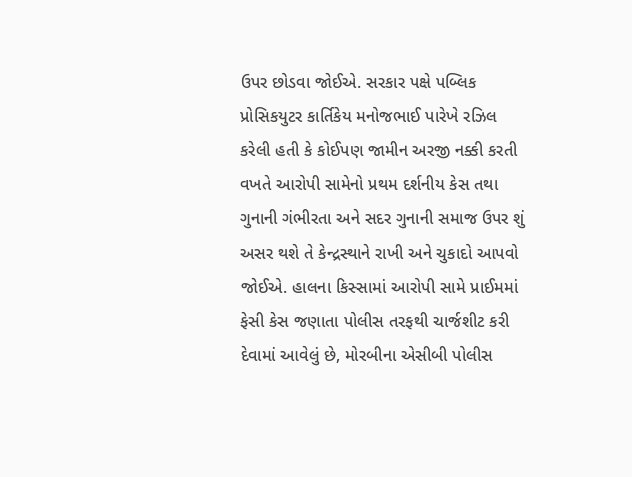ઉપર છોડવા જોઈએ. સરકાર પક્ષે પબ્લિક પ્રોસિકયુટર કાર્તિકેય મનોજભાઈ પારેખે રઝિલ કરેલી હતી કે કોઈપણ જામીન અરજી નક્કી કરતી વખતે આરોપી સામેનો પ્રથમ દર્શનીય કેસ તથા ગુનાની ગંભીરતા અને સદર ગુનાની સમાજ ઉપર શું અસર થશે તે કેન્દ્રસ્થાને રાખી અને ચુકાદો આપવો જોઈએ. હાલના કિસ્સામાં આરોપી સામે પ્રાઈમમાં ફેસી કેસ જણાતા પોલીસ તરફથી ચાર્જશીટ કરી દેવામાં આવેલું છે, મોરબીના એસીબી પોલીસ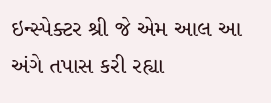ઇન્સ્પેક્ટર શ્રી જે એમ આલ આ અંગે તપાસ કરી રહ્યા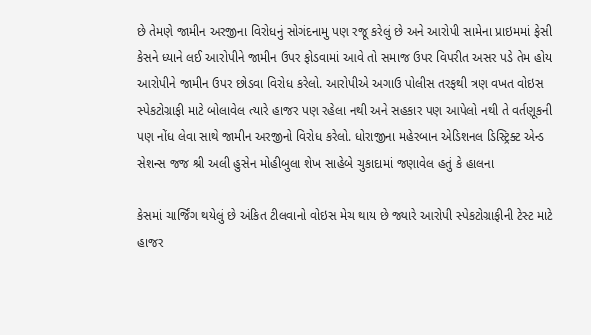છે તેમણે જામીન અરજીના વિરોધનું સોગંદનામુ પણ રજૂ કરેલું છે અને આરોપી સામેના પ્રાઇમમાં ફેસી કેસને ધ્યાને લઈ આરોપીને જામીન ઉપર ફોડવામાં આવે તો સમાજ ઉપર વિપરીત અસર પડે તેમ હોય આરોપીને જામીન ઉપર છોડવા વિરોધ કરેલો. આરોપીએ અગાઉ પોલીસ તરફથી ત્રણ વખત વોઇસ સ્પેકટોગ્રાફી માટે બોલાવેલ ત્યારે હાજર પણ રહેલા નથી અને સહકાર પણ આપેલો નથી તે વર્તણૂકની પણ નોંધ લેવા સાથે જામીન અરજીનો વિરોધ કરેલો. ધોરાજીના મહેરબાન એડિશનલ ડિસ્ટ્રિક્ટ એન્ડ સેશન્સ જજ શ્રી અલી હુસેન મોહીબુલા શેખ સાહેબે ચુકાદામાં જણાવેલ હતું કે હાલના

કેસમાં ચાર્જિંગ થયેલું છે અંકિત ટીલવાનો વોઇસ મેચ થાય છે જ્યારે આરોપી સ્પેકટોગ્રાફીની ટેસ્ટ માટે હાજર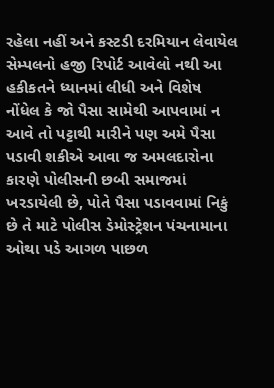રહેલા નહીં અને કસ્ટડી દરમિયાન લેવાયેલ સેમ્પલનો હજી રિપોર્ટ આવેલો નથી આ હકીકતને ધ્યાનમાં લીધી અને વિશેષ નોંધેલ કે જો પૈસા સામેથી આપવામાં ન આવે તો પટ્ટાથી મારીને પણ અમે પૈસા પડાવી શકીએ આવા જ અમલદારોના કારણે પોલીસની છબી સમાજમાં ખરડાયેલી છે, પોતે પૈસા પડાવવામાં નિકું છે તે માટે પોલીસ ડેમોસ્ટ્રેશન પંચનામાના ઓથા પડે આગળ પાછળ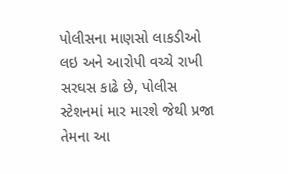પોલીસના માણસો લાકડીઓ લઇ અને આરોપી વચ્ચે રાખી સરઘસ કાઢે છે, પોલીસ સ્ટેશનમાં માર મારશે જેથી પ્રજા તેમના આ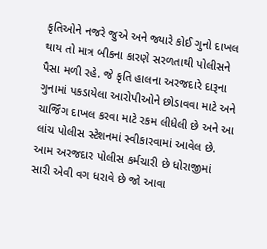કૃતિઓને નજરે જુએ અને જ્યારે કોઈ ગુનો દાખલ થાય તો માત્ર બીકના કારણે સરળતાથી પોલીસને પૈસા મળી રહે. જે કૃતિ હાલના અરજદારે દારૂના ગુનામાં પકડાયેલા આરોપીઓને છોડાવવા માટે અને ચાર્જિંગ દાખલ કરવા માટે રકમ લીધેલી છે અને આ લાંચ પોલીસ સ્ટેશનમાં સ્વીકારવામાં આવેલ છે. આમ અરજદાર પોલીસ કર્મચારી છે ધોરાજીમાં સારી એવી વગ ધરાવે છે જો આવા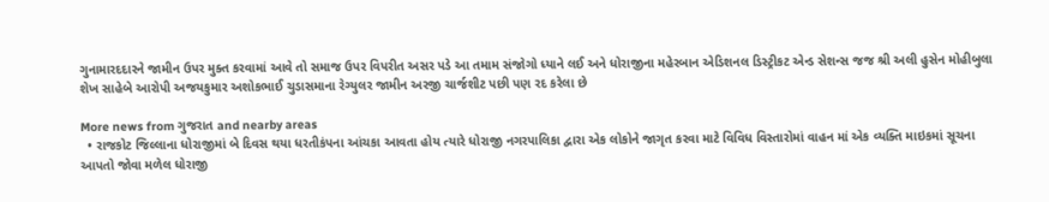ગુનામારદદારને જામીન ઉપર મુક્ત કરવામાં આવે તો સમાજ ઉપર વિપરીત અસર પડે આ તમામ સંજોગો ધ્યાને લઈ અને ધોરાજીના મહેરબાન એડિશનલ ડિસ્ટ્રીકટ એન્ડ સેશન્સ જજ શ્રી અલી હુસેન મોહીબુલા શેખ સાહેબે આરોપી અજયકુમાર અશોકભાઈ ચુડાસમાના રેગ્યુલર જામીન અરજી ચાર્જશીટ પછી પણ રદ કરેલા છે

More news from ગુજરાત and nearby areas
  • રાજકોટ જિલ્લાના ધોરાજીમાં બે દિવસ થયા ધરતીકંપના આંચકા આવતા હોય ત્યારે ધોરાજી નગરપાલિકા દ્વારા એક લોકોને જાગૃત કરવા માટે વિવિધ વિસ્તારોમાં વાહન માં એક વ્યક્તિ માઇકમાં સૂચના આપતો જોવા મળેલ ધોરાજી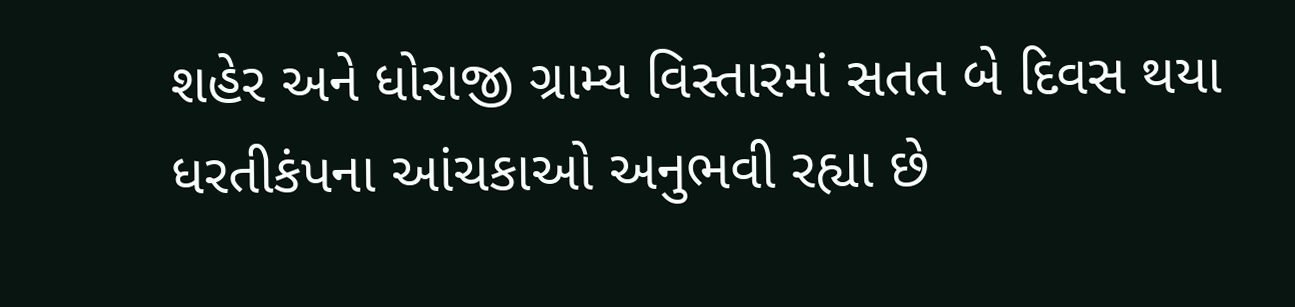શહેર અને ધોરાજી ગ્રામ્ય વિસ્તારમાં સતત બે દિવસ થયા ધરતીકંપના આંચકાઓ અનુભવી રહ્યા છે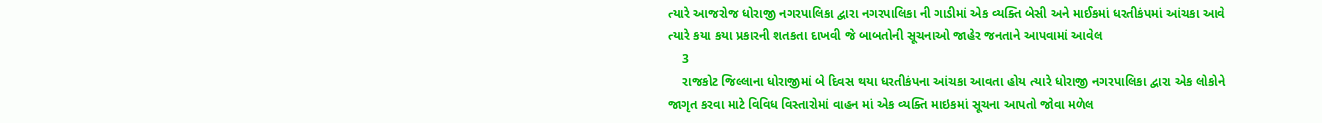ત્યારે આજરોજ ધોરાજી નગરપાલિકા દ્વારા નગરપાલિકા ની ગાડીમાં એક વ્યક્તિ બેસી અને માઈકમાં ધરતીકંપમાં આંચકા આવે ત્યારે કયા કયા પ્રકારની શતકતા દાખવી જે બાબતોની સૂચનાઓ જાહેર જનતાને આપવામાં આવેલ
    3
    રાજકોટ જિલ્લાના ધોરાજીમાં બે દિવસ થયા ધરતીકંપના આંચકા આવતા હોય ત્યારે ધોરાજી નગરપાલિકા દ્વારા એક લોકોને જાગૃત કરવા માટે વિવિધ વિસ્તારોમાં વાહન માં એક વ્યક્તિ માઇકમાં સૂચના આપતો જોવા મળેલ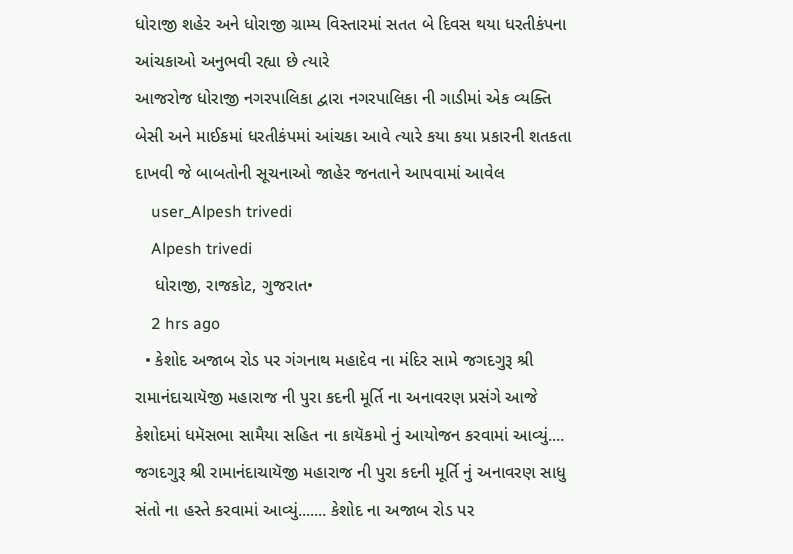ધોરાજી શહેર અને ધોરાજી ગ્રામ્ય વિસ્તારમાં સતત બે દિવસ થયા ધરતીકંપના આંચકાઓ અનુભવી રહ્યા છે ત્યારે
આજરોજ ધોરાજી નગરપાલિકા દ્વારા નગરપાલિકા ની ગાડીમાં એક વ્યક્તિ બેસી અને માઈકમાં ધરતીકંપમાં આંચકા આવે ત્યારે કયા કયા પ્રકારની શતકતા દાખવી જે બાબતોની સૂચનાઓ જાહેર જનતાને આપવામાં આવેલ
    user_Alpesh trivedi
    Alpesh trivedi
    ધોરાજી, રાજકોટ, ગુજરાત•
    2 hrs ago
  • કેશોદ અજાબ રોડ પર ગંગનાથ મહાદેવ ના મંદિર સામે જગદગુરૂ શ્રી રામાનંદાચાયૅજી મહારાજ ની પુરા કદની મૂર્તિ ના અનાવરણ પ્રસંગે આજે કેશોદમાં ધમૅસભા સામૈયા સહિત ના કાયૅકમો નું આયોજન કરવામાં આવ્યું.... જગદગુરૂ શ્રી રામાનંદાચાયૅજી મહારાજ ની પુરા કદની મૂર્તિ નું અનાવરણ સાધુ સંતો ના હસ્તે કરવામાં આવ્યું....... કેશોદ ના અજાબ રોડ પર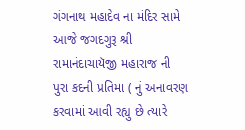ગંગનાથ મહાદેવ ના મંદિર સામે આજે જગદગુરૂ શ્રી રામાનંદાચાયૅજી મહારાજ ની પુરા કદની પ્રતિમા ( નું અનાવરણ કરવામાં આવી રહ્યુ છે ત્યારે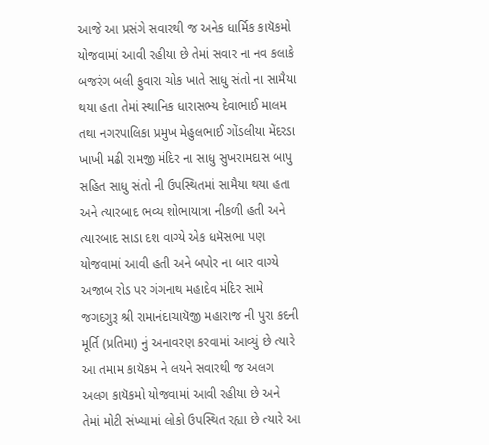આજે આ પ્રસંગે સવારથી જ અનેક ધાર્મિક કાયૅકમો યોજવામાં આવી રહીયા છે તેમાં સવાર ના નવ કલાકે બજરંગ બલી ફુવારા ચોક ખાતે સાધુ સંતો ના સામૈયા થયા હતા તેમાં સ્થાનિક ધારાસભ્ય દેવાભાઈ માલમ તથા નગરપાલિકા પ્રમુખ મેહુલભાઈ ગોંડલીયા મેંદરડા ખાખી મઢી રામજી મંદિર ના સાધુ સુખરામદાસ બાપુ સહિત સાધુ સંતો ની ઉપસ્થિતમાં સામૈયા થયા હતા અને ત્યારબાદ ભવ્ય શોભાયાત્રા નીકળી હતી અને ત્યારબાદ સાડા દશ વાગ્યે એક ધમૅસભા પણ યોજવામાં આવી હતી અને બપોર ના બાર વાગ્યે અજાબ રોડ પર ગંગનાથ મહાદેવ મંદિર સામે જગદગુરૂ શ્રી રામાનંદાચાયૅજી મહારાજ ની પુરા કદની મૂર્તિ (પ્રતિમા) નું અનાવરણ કરવામાં આવ્યું છે ત્યારે આ તમામ કાયૅકમ ને લયને સવારથી જ અલગ અલગ કાયૅકમો યોજવામાં આવી રહીયા છે અને તેમાં મોટી સંખ્યામાં લોકો ઉપસ્થિત રહ્યા છે ત્યારે આ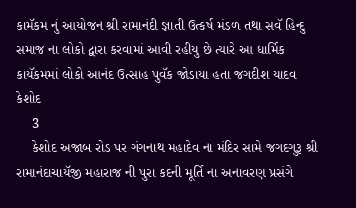કામૅકમ નું આયોજન શ્રી રામાનંદી જ્ઞાતી ઉત્કર્ષ મંડળ તથા સવૅ હિન્દુ સમાજ ના લોકો દ્વારા કરવામાં આવી રહીયુ છે ત્યારે આ ધાર્મિક કાયૅકમમાં લોકો આનંદ ઉત્સાહ પુવૅક જોડાયા હતા જગદીશ યાદવ કેશોદ
    3
    કેશોદ અજાબ રોડ પર ગંગનાથ મહાદેવ ના મંદિર સામે જગદગુરૂ શ્રી રામાનંદાચાયૅજી મહારાજ ની પુરા કદની મૂર્તિ ના અનાવરણ પ્રસંગે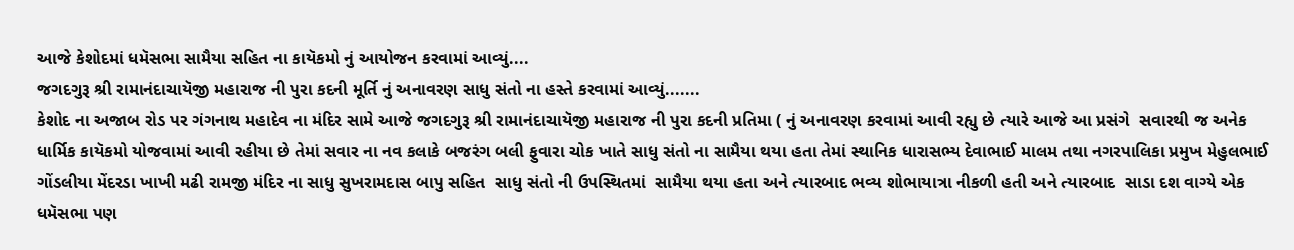આજે કેશોદમાં ધમૅસભા સામૈયા સહિત ના કાયૅકમો નું આયોજન કરવામાં આવ્યું....
જગદગુરૂ શ્રી રામાનંદાચાયૅજી મહારાજ ની પુરા કદની મૂર્તિ નું અનાવરણ સાધુ સંતો ના હસ્તે કરવામાં આવ્યું.......
કેશોદ ના અજાબ રોડ પર ગંગનાથ મહાદેવ ના મંદિર સામે આજે જગદગુરૂ શ્રી રામાનંદાચાયૅજી મહારાજ ની પુરા કદની પ્રતિમા ( નું અનાવરણ કરવામાં આવી રહ્યુ છે ત્યારે આજે આ પ્રસંગે  સવારથી જ અનેક ધાર્મિક કાયૅકમો યોજવામાં આવી રહીયા છે તેમાં સવાર ના નવ કલાકે બજરંગ બલી ફુવારા ચોક ખાતે સાધુ સંતો ના સામૈયા થયા હતા તેમાં સ્થાનિક ધારાસભ્ય દેવાભાઈ માલમ તથા નગરપાલિકા પ્રમુખ મેહુલભાઈ ગોંડલીયા મેંદરડા ખાખી મઢી રામજી મંદિર ના સાધુ સુખરામદાસ બાપુ સહિત  સાધુ સંતો ની ઉપસ્થિતમાં  સામૈયા થયા હતા અને ત્યારબાદ ભવ્ય શોભાયાત્રા નીકળી હતી અને ત્યારબાદ  સાડા દશ વાગ્યે એક ધમૅસભા પણ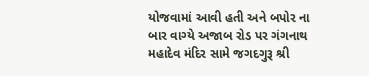યોજવામાં આવી હતી અને બપોર ના બાર વાગ્યે અજાબ રોડ પર ગંગનાથ મહાદેવ મંદિર સામે જગદગુરૂ શ્રી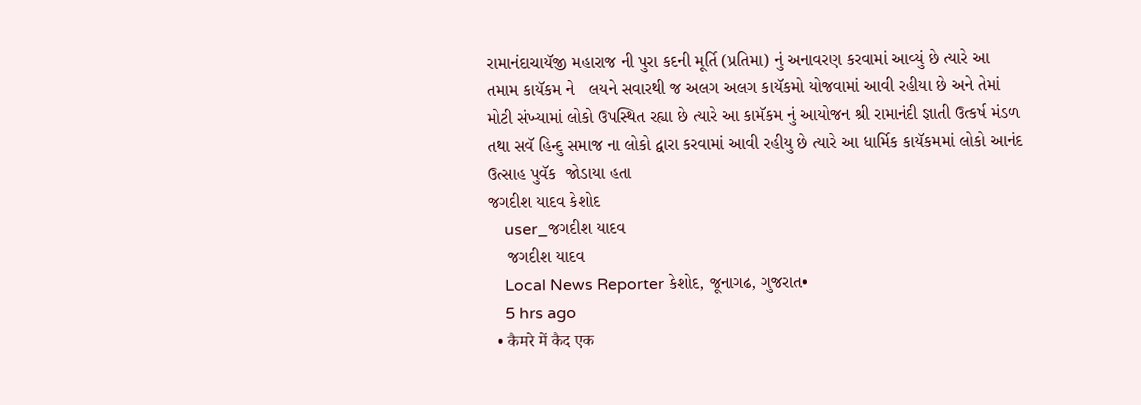રામાનંદાચાયૅજી મહારાજ ની પુરા કદની મૂર્તિ (પ્રતિમા) નું અનાવરણ કરવામાં આવ્યું છે ત્યારે આ તમામ કાયૅકમ ને   લયને સવારથી જ અલગ અલગ કાયૅકમો યોજવામાં આવી રહીયા છે અને તેમાં મોટી સંખ્યામાં લોકો ઉપસ્થિત રહ્યા છે ત્યારે આ કામૅકમ નું આયોજન શ્રી રામાનંદી જ્ઞાતી ઉત્કર્ષ મંડળ તથા સવૅ હિન્દુ સમાજ ના લોકો દ્વારા કરવામાં આવી રહીયુ છે ત્યારે આ ધાર્મિક કાયૅકમમાં લોકો આનંદ ઉત્સાહ પુવૅક  જોડાયા હતા
જગદીશ યાદવ કેશોદ
    user_જગદીશ યાદવ
    જગદીશ યાદવ
    Local News Reporter કેશોદ, જૂનાગઢ, ગુજરાત•
    5 hrs ago
  • कैमरे में कैद एक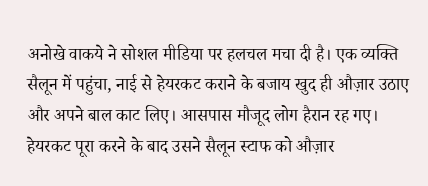अनोखे वाकये ने सोशल मीडिया पर हलचल मचा दी है। एक व्यक्ति सैलून में पहुंचा, नाई से हेयरकट कराने के बजाय खुद ही औज़ार उठाए और अपने बाल काट लिए। आसपास मौजूद लोग हैरान रह गए। हेयरकट पूरा करने के बाद उसने सैलून स्टाफ को औज़ार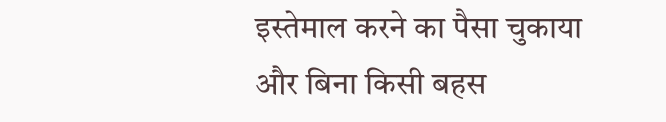इस्तेमाल करने का पैसा चुकाया और बिना किसी बहस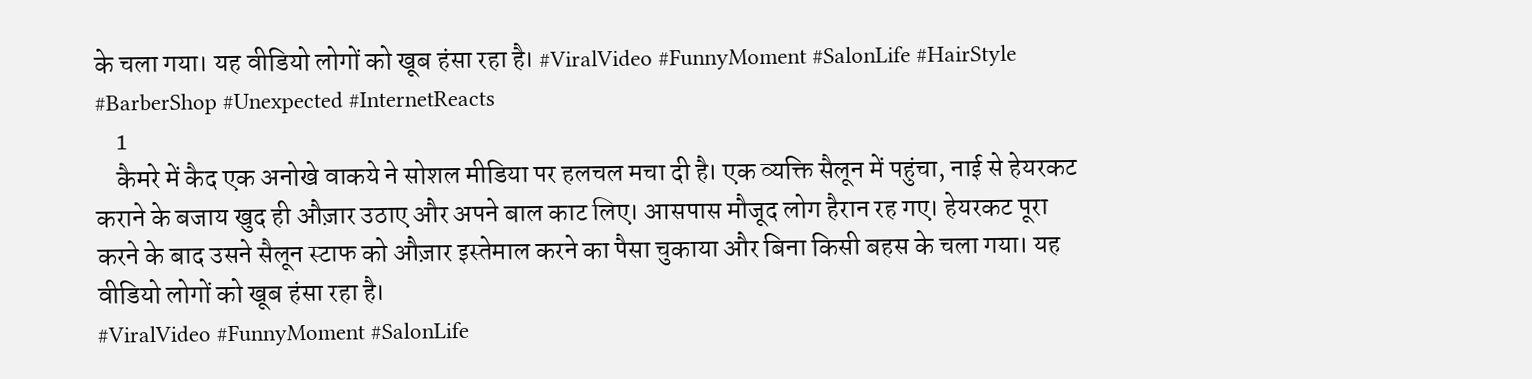के चला गया। यह वीडियो लोगों को खूब हंसा रहा है। #ViralVideo #FunnyMoment #SalonLife #HairStyle #BarberShop #Unexpected #InternetReacts
    1
    कैमरे में कैद एक अनोखे वाकये ने सोशल मीडिया पर हलचल मचा दी है। एक व्यक्ति सैलून में पहुंचा, नाई से हेयरकट कराने के बजाय खुद ही औज़ार उठाए और अपने बाल काट लिए। आसपास मौजूद लोग हैरान रह गए। हेयरकट पूरा करने के बाद उसने सैलून स्टाफ को औज़ार इस्तेमाल करने का पैसा चुकाया और बिना किसी बहस के चला गया। यह वीडियो लोगों को खूब हंसा रहा है।
#ViralVideo #FunnyMoment #SalonLife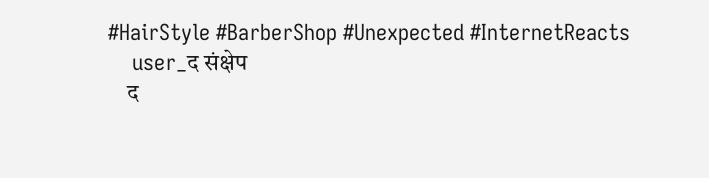#HairStyle #BarberShop #Unexpected #InternetReacts
    user_द संक्षेप
    द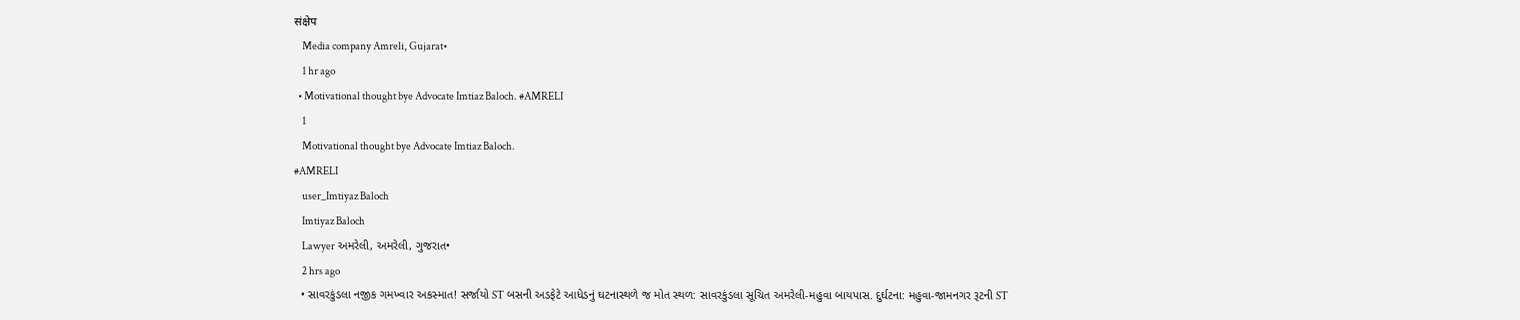संक्षेप
    Media company Amreli, Gujarat•
    1 hr ago
  • Motivational thought bye Advocate Imtiaz Baloch. #AMRELI
    1
    Motivational thought bye Advocate Imtiaz Baloch.
#AMRELI
    user_Imtiyaz Baloch
    Imtiyaz Baloch
    Lawyer અમરેલી, અમરેલી, ગુજરાત•
    2 hrs ago
  • સાવરકુંડલા નજીક ગમખ્વાર અકસ્માત! સર્જાયો ST બસની અડફેટે આધેડનું ઘટનાસ્થળે જ મોત સ્થળ: સાવરકુંડલા સૂચિત અમરેલી-મહુવા બાયપાસ. દુર્ઘટના: મહુવા-જામનગર રૂટની ST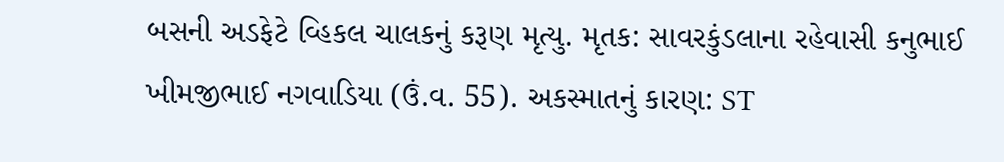બસની અડફેટે વ્હિકલ ચાલકનું કરૂણ મૃત્યુ. મૃતક: સાવરકુંડલાના રહેવાસી કનુભાઈ ખીમજીભાઈ નગવાડિયા (ઉં.વ. 55). અકસ્માતનું કારણ: ST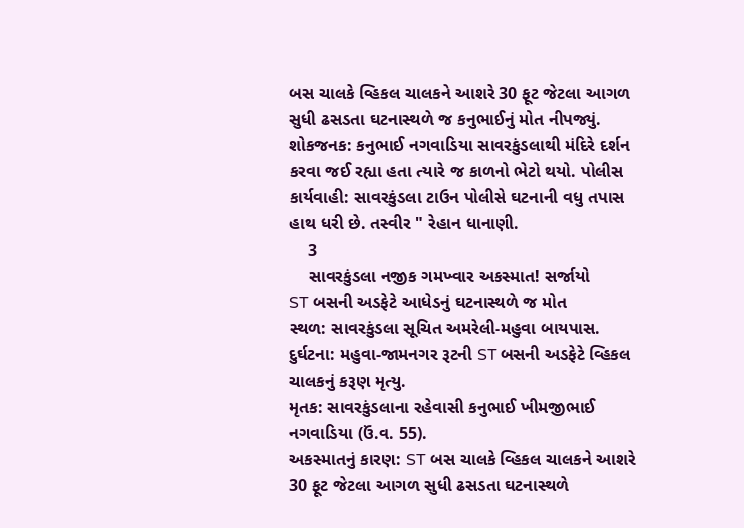બસ ચાલકે વ્હિકલ ચાલકને આશરે 30 ફૂટ જેટલા આગળ સુધી ઢસડતા ઘટનાસ્થળે જ કનુભાઈનું મોત નીપજ્યું. શોકજનક: કનુભાઈ નગવાડિયા સાવરકુંડલાથી મંદિરે દર્શન કરવા જઈ રહ્યા હતા ત્યારે જ કાળનો ભેટો થયો. પોલીસ કાર્યવાહી: સાવરકુંડલા ટાઉન પોલીસે ઘટનાની વધુ તપાસ હાથ ધરી છે. તસ્વીર " રેહાન ધાનાણી.
    3
    સાવરકુંડલા નજીક ગમખ્વાર અકસ્માત! સર્જાયો
ST બસની અડફેટે આધેડનું ઘટનાસ્થળે જ મોત
સ્થળ: સાવરકુંડલા સૂચિત અમરેલી-મહુવા બાયપાસ.
દુર્ઘટના: મહુવા-જામનગર રૂટની ST બસની અડફેટે વ્હિકલ ચાલકનું કરૂણ મૃત્યુ.
મૃતક: સાવરકુંડલાના રહેવાસી કનુભાઈ ખીમજીભાઈ નગવાડિયા (ઉં.વ. 55).
અકસ્માતનું કારણ: ST બસ ચાલકે વ્હિકલ ચાલકને આશરે 30 ફૂટ જેટલા આગળ સુધી ઢસડતા ઘટનાસ્થળે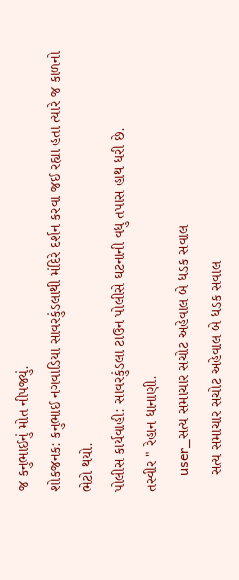જ કનુભાઈનું મોત નીપજ્યું.
શોકજનક: કનુભાઈ નગવાડિયા સાવરકુંડલાથી મંદિરે દર્શન કરવા જઈ રહ્યા હતા ત્યારે જ કાળનો ભેટો થયો.
પોલીસ કાર્યવાહી: સાવરકુંડલા ટાઉન પોલીસે ઘટનાની વધુ તપાસ હાથ ધરી છે.
તસ્વીર " રેહાન ધાનાણી.
    user_સત્ય સમાચાર સચોટ અહેવાલ બે ધડક સવાલ
    સત્ય સમાચાર સચોટ અહેવાલ બે ધડક સવાલ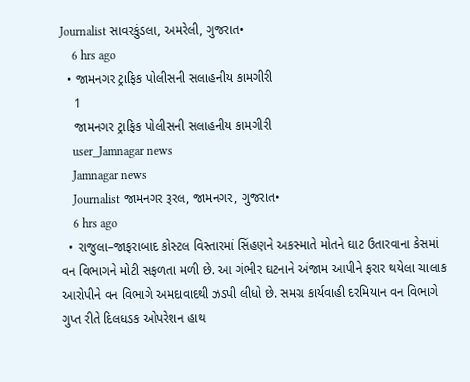Journalist સાવરકુંડલા, અમરેલી, ગુજરાત•
    6 hrs ago
  • જામનગર ટ્રાફિક પોલીસની સલાહનીય કામગીરી
    1
    જામનગર ટ્રાફિક પોલીસની સલાહનીય કામગીરી
    user_Jamnagar news
    Jamnagar news
    Journalist જામનગર રૂરલ, જામનગર, ગુજરાત•
    6 hrs ago
  • રાજુલા–જાફરાબાદ કોસ્ટલ વિસ્તારમાં સિંહણને અકસ્માતે મોતને ઘાટ ઉતારવાના કેસમાં વન વિભાગને મોટી સફળતા મળી છે. આ ગંભીર ઘટનાને અંજામ આપીને ફરાર થયેલા ચાલાક આરોપીને વન વિભાગે અમદાવાદથી ઝડપી લીધો છે. સમગ્ર કાર્યવાહી દરમિયાન વન વિભાગે ગુપ્ત રીતે દિલધડક ઓપરેશન હાથ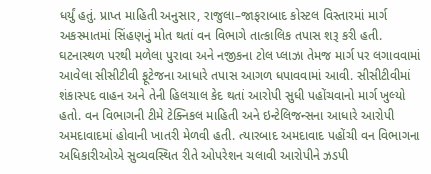ધર્યું હતું. પ્રાપ્ત માહિતી અનુસાર, રાજુલા–જાફરાબાદ કોસ્ટલ વિસ્તારમાં માર્ગ અકસ્માતમાં સિંહણનું મોત થતાં વન વિભાગે તાત્કાલિક તપાસ શરૂ કરી હતી. ઘટનાસ્થળ પરથી મળેલા પુરાવા અને નજીકના ટોલ પ્લાઝા તેમજ માર્ગ પર લગાવવામાં આવેલા સીસીટીવી ફૂટેજના આધારે તપાસ આગળ ધપાવવામાં આવી. સીસીટીવીમાં શંકાસ્પદ વાહન અને તેની હિલચાલ કેદ થતાં આરોપી સુધી પહોંચવાનો માર્ગ ખુલ્યો હતો. વન વિભાગની ટીમે ટેક્નિકલ માહિતી અને ઇન્ટેલિજન્સના આધારે આરોપી અમદાવાદમાં હોવાની ખાતરી મેળવી હતી. ત્યારબાદ અમદાવાદ પહોંચી વન વિભાગના અધિકારીઓએ સુવ્યવસ્થિત રીતે ઓપરેશન ચલાવી આરોપીને ઝડપી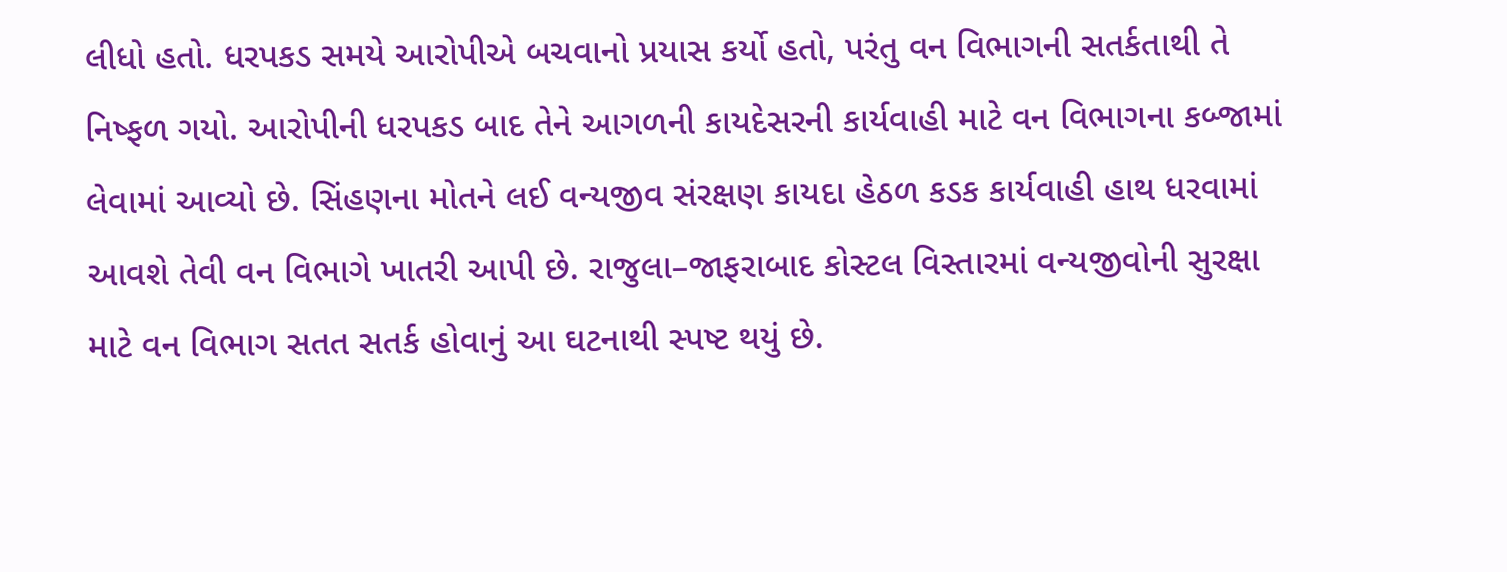લીધો હતો. ધરપકડ સમયે આરોપીએ બચવાનો પ્રયાસ કર્યો હતો, પરંતુ વન વિભાગની સતર્કતાથી તે નિષ્ફળ ગયો. આરોપીની ધરપકડ બાદ તેને આગળની કાયદેસરની કાર્યવાહી માટે વન વિભાગના કબ્જામાં લેવામાં આવ્યો છે. સિંહણના મોતને લઈ વન્યજીવ સંરક્ષણ કાયદા હેઠળ કડક કાર્યવાહી હાથ ધરવામાં આવશે તેવી વન વિભાગે ખાતરી આપી છે. રાજુલા–જાફરાબાદ કોસ્ટલ વિસ્તારમાં વન્યજીવોની સુરક્ષા માટે વન વિભાગ સતત સતર્ક હોવાનું આ ઘટનાથી સ્પષ્ટ થયું છે.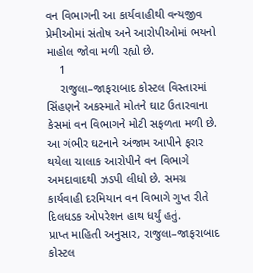વન વિભાગની આ કાર્યવાહીથી વન્યજીવ પ્રેમીઓમાં સંતોષ અને આરોપીઓમાં ભયનો માહોલ જોવા મળી રહ્યો છે.
    1
    રાજુલા–જાફરાબાદ કોસ્ટલ વિસ્તારમાં સિંહણને અકસ્માતે મોતને ઘાટ ઉતારવાના કેસમાં વન વિભાગને મોટી સફળતા મળી છે. આ ગંભીર ઘટનાને અંજામ આપીને ફરાર થયેલા ચાલાક આરોપીને વન વિભાગે અમદાવાદથી ઝડપી લીધો છે. સમગ્ર કાર્યવાહી દરમિયાન વન વિભાગે ગુપ્ત રીતે દિલધડક ઓપરેશન હાથ ધર્યું હતું.
પ્રાપ્ત માહિતી અનુસાર, રાજુલા–જાફરાબાદ કોસ્ટલ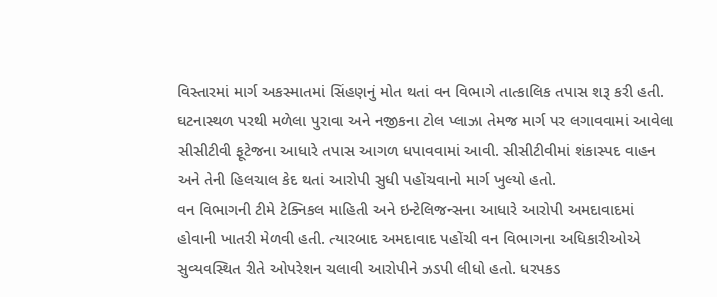વિસ્તારમાં માર્ગ અકસ્માતમાં સિંહણનું મોત થતાં વન વિભાગે તાત્કાલિક તપાસ શરૂ કરી હતી. ઘટનાસ્થળ પરથી મળેલા પુરાવા અને નજીકના ટોલ પ્લાઝા તેમજ માર્ગ પર લગાવવામાં આવેલા સીસીટીવી ફૂટેજના આધારે તપાસ આગળ ધપાવવામાં આવી. સીસીટીવીમાં શંકાસ્પદ વાહન અને તેની હિલચાલ કેદ થતાં આરોપી સુધી પહોંચવાનો માર્ગ ખુલ્યો હતો.
વન વિભાગની ટીમે ટેક્નિકલ માહિતી અને ઇન્ટેલિજન્સના આધારે આરોપી અમદાવાદમાં હોવાની ખાતરી મેળવી હતી. ત્યારબાદ અમદાવાદ પહોંચી વન વિભાગના અધિકારીઓએ સુવ્યવસ્થિત રીતે ઓપરેશન ચલાવી આરોપીને ઝડપી લીધો હતો. ધરપકડ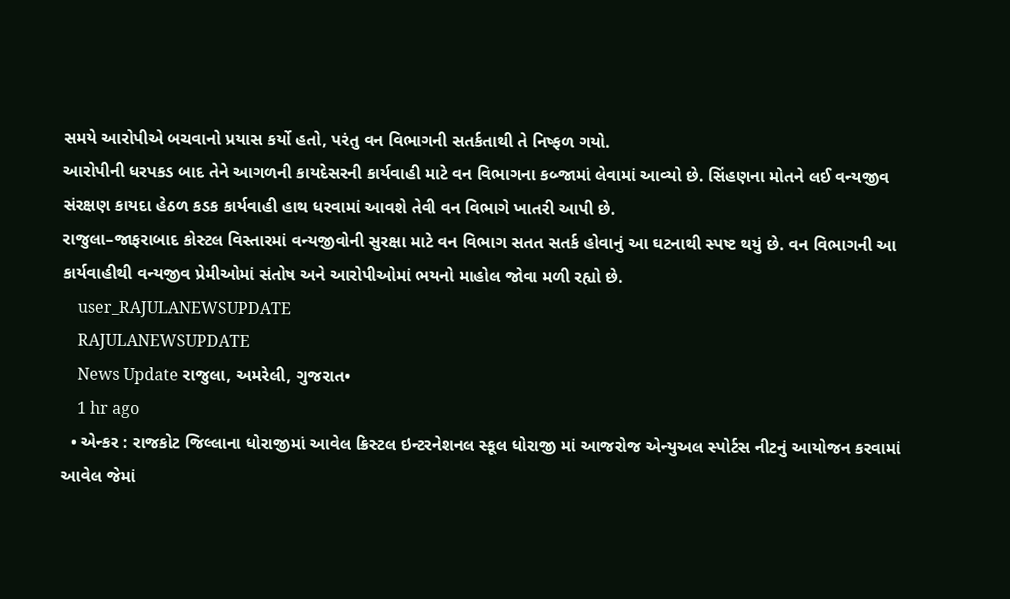સમયે આરોપીએ બચવાનો પ્રયાસ કર્યો હતો, પરંતુ વન વિભાગની સતર્કતાથી તે નિષ્ફળ ગયો.
આરોપીની ધરપકડ બાદ તેને આગળની કાયદેસરની કાર્યવાહી માટે વન વિભાગના કબ્જામાં લેવામાં આવ્યો છે. સિંહણના મોતને લઈ વન્યજીવ સંરક્ષણ કાયદા હેઠળ કડક કાર્યવાહી હાથ ધરવામાં આવશે તેવી વન વિભાગે ખાતરી આપી છે.
રાજુલા–જાફરાબાદ કોસ્ટલ વિસ્તારમાં વન્યજીવોની સુરક્ષા માટે વન વિભાગ સતત સતર્ક હોવાનું આ ઘટનાથી સ્પષ્ટ થયું છે. વન વિભાગની આ કાર્યવાહીથી વન્યજીવ પ્રેમીઓમાં સંતોષ અને આરોપીઓમાં ભયનો માહોલ જોવા મળી રહ્યો છે.
    user_RAJULANEWSUPDATE
    RAJULANEWSUPDATE
    News Update રાજુલા, અમરેલી, ગુજરાત•
    1 hr ago
  • એન્કર : રાજકોટ જિલ્લાના ધોરાજીમાં આવેલ ક્રિસ્ટલ ઇન્ટરનેશનલ સ્કૂલ ધોરાજી માં આજરોજ એન્યુઅલ સ્પોર્ટસ નીટનું આયોજન કરવામાં આવેલ જેમાં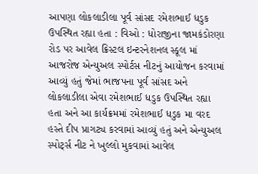આપણા લોકલાડીલા પૂર્વ સાંસદ રમેશભાઈ ધડુક ઉપસ્થિત રહ્યા હતા : વિઓ : ધોરાજીના જામકંડોરણા રોડ પર આવેલ ક્રિસ્ટલ ઇન્ટરનેશનલ સ્કૂલ માં આજરોજ એન્યુઅલ સ્પોર્ટસ નીટનું આયોજન કરવામાં આવ્યું હતું જેમાં ભાજપના પૂર્વ સાંસદ અને લોકલાડીલા એવા રમેશભાઈ ધડુક ઉપસ્થિત રહ્યા હતા અને આ કાર્યક્રમમાં રમેશભાઈ ધડુક મા વરદ હસ્તે દીપ પ્રાગટ્ય કરવામાં આવ્યું હતું અને એન્યુઅલ સ્પોર્ટ્સ નીટ ને ખુલ્લો મુકવામાં આવેલ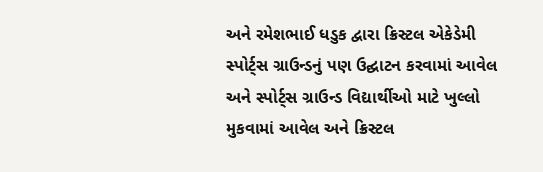અને રમેશભાઈ ધડુક દ્વારા ક્રિસ્ટલ એકેડેમી સ્પોર્ટ્સ ગ્રાઉન્ડનું પણ ઉદ્ઘાટન કરવામાં આવેલ અને સ્પોર્ટ્સ ગ્રાઉન્ડ વિદ્યાર્થીઓ માટે ખુલ્લો મુકવામાં આવેલ અને ક્રિસ્ટલ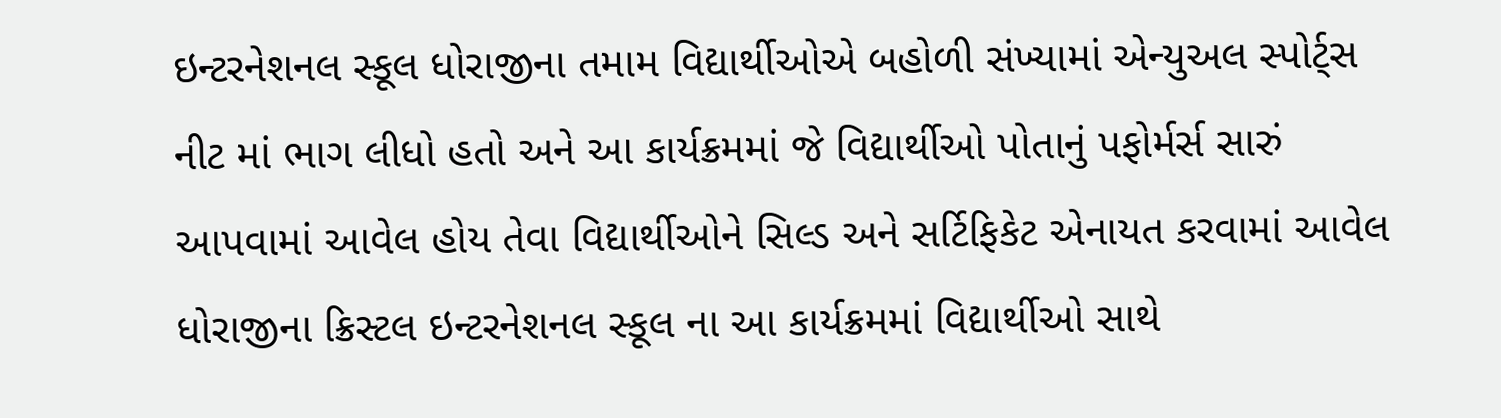ઇન્ટરનેશનલ સ્કૂલ ધોરાજીના તમામ વિદ્યાર્થીઓએ બહોળી સંખ્યામાં એન્યુઅલ સ્પોર્ટ્સ નીટ માં ભાગ લીધો હતો અને આ કાર્યક્રમમાં જે વિદ્યાર્થીઓ પોતાનું પફોર્મર્સ સારું આપવામાં આવેલ હોય તેવા વિદ્યાર્થીઓને સિલ્ડ અને સર્ટિફિકેટ એનાયત કરવામાં આવેલ ધોરાજીના ક્રિસ્ટલ ઇન્ટરનેશનલ સ્કૂલ ના આ કાર્યક્રમમાં વિદ્યાર્થીઓ સાથે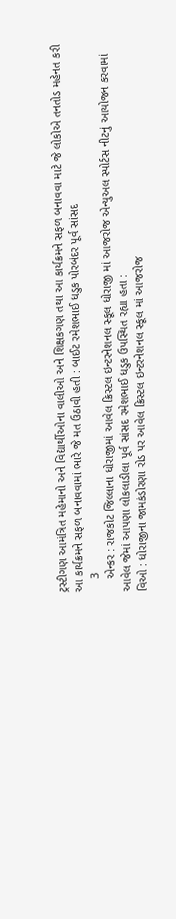ટ્રસ્ટીગણ આમંત્રિત મહેમાનો અને વિદ્યાર્થીઓના વાલીઓ અને શિક્ષકગણ તથા આ કાર્યક્રમને સફળ બનાવવા માટે જે લોકોએ તનતોડ મહેનત કરી આ કાર્યક્રમને સફળ બનાવવામાં ભારે જે મત ઉઠાવી હતી : બાઈટ રમેશભાઈ ધડુક પોરબંદર પૂર્વ સાંસદ
    3
    એન્કર : રાજકોટ જિલ્લાના ધોરાજીમાં આવેલ ક્રિસ્ટલ ઇન્ટરનેશનલ સ્કૂલ ધોરાજી માં આજરોજ એન્યુઅલ સ્પોર્ટસ નીટનું આયોજન કરવામાં આવેલ જેમાં આપણા લોકલાડીલા પૂર્વ સાંસદ રમેશભાઈ ધડુક ઉપસ્થિત રહ્યા હતા :
વિઓ : ધોરાજીના જામકંડોરણા રોડ પર આવેલ ક્રિસ્ટલ ઇન્ટરનેશનલ સ્કૂલ માં આજરોજ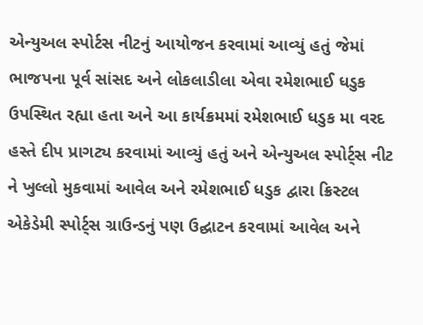એન્યુઅલ સ્પોર્ટસ નીટનું આયોજન કરવામાં આવ્યું હતું જેમાં ભાજપના પૂર્વ સાંસદ અને લોકલાડીલા એવા રમેશભાઈ ધડુક ઉપસ્થિત રહ્યા હતા અને આ કાર્યક્રમમાં રમેશભાઈ ધડુક મા વરદ હસ્તે દીપ પ્રાગટ્ય કરવામાં આવ્યું હતું અને એન્યુઅલ સ્પોર્ટ્સ નીટ ને ખુલ્લો મુકવામાં આવેલ અને રમેશભાઈ ધડુક દ્વારા ક્રિસ્ટલ એકેડેમી સ્પોર્ટ્સ ગ્રાઉન્ડનું પણ ઉદ્ઘાટન કરવામાં આવેલ અને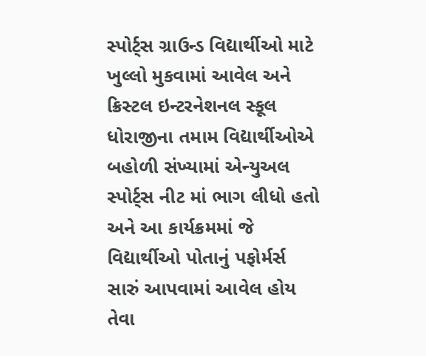સ્પોર્ટ્સ ગ્રાઉન્ડ વિદ્યાર્થીઓ માટે ખુલ્લો મુકવામાં આવેલ અને ક્રિસ્ટલ ઇન્ટરનેશનલ સ્કૂલ ધોરાજીના તમામ વિદ્યાર્થીઓએ બહોળી સંખ્યામાં એન્યુઅલ સ્પોર્ટ્સ નીટ માં ભાગ લીધો હતો અને આ કાર્યક્રમમાં જે વિદ્યાર્થીઓ પોતાનું પફોર્મર્સ સારું આપવામાં આવેલ હોય તેવા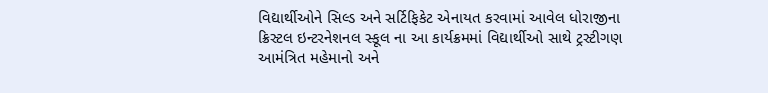વિદ્યાર્થીઓને સિલ્ડ અને સર્ટિફિકેટ એનાયત કરવામાં આવેલ ધોરાજીના ક્રિસ્ટલ ઇન્ટરનેશનલ સ્કૂલ ના આ કાર્યક્રમમાં વિદ્યાર્થીઓ સાથે ટ્રસ્ટીગણ આમંત્રિત મહેમાનો અને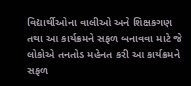વિદ્યાર્થીઓના વાલીઓ અને શિક્ષકગણ  તથા આ કાર્યક્રમને સફળ બનાવવા માટે જે લોકોએ તનતોડ મહેનત કરી આ કાર્યક્રમને સફળ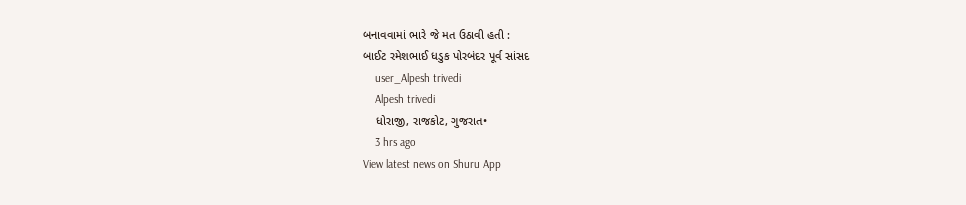બનાવવામાં ભારે જે મત ઉઠાવી હતી :
બાઈટ રમેશભાઈ ધડુક પોરબંદર પૂર્વ સાંસદ
    user_Alpesh trivedi
    Alpesh trivedi
    ધોરાજી, રાજકોટ, ગુજરાત•
    3 hrs ago
View latest news on Shuru App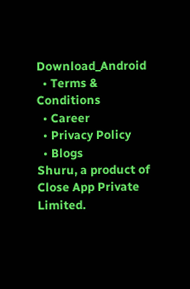Download_Android
  • Terms & Conditions
  • Career
  • Privacy Policy
  • Blogs
Shuru, a product of Close App Private Limited.